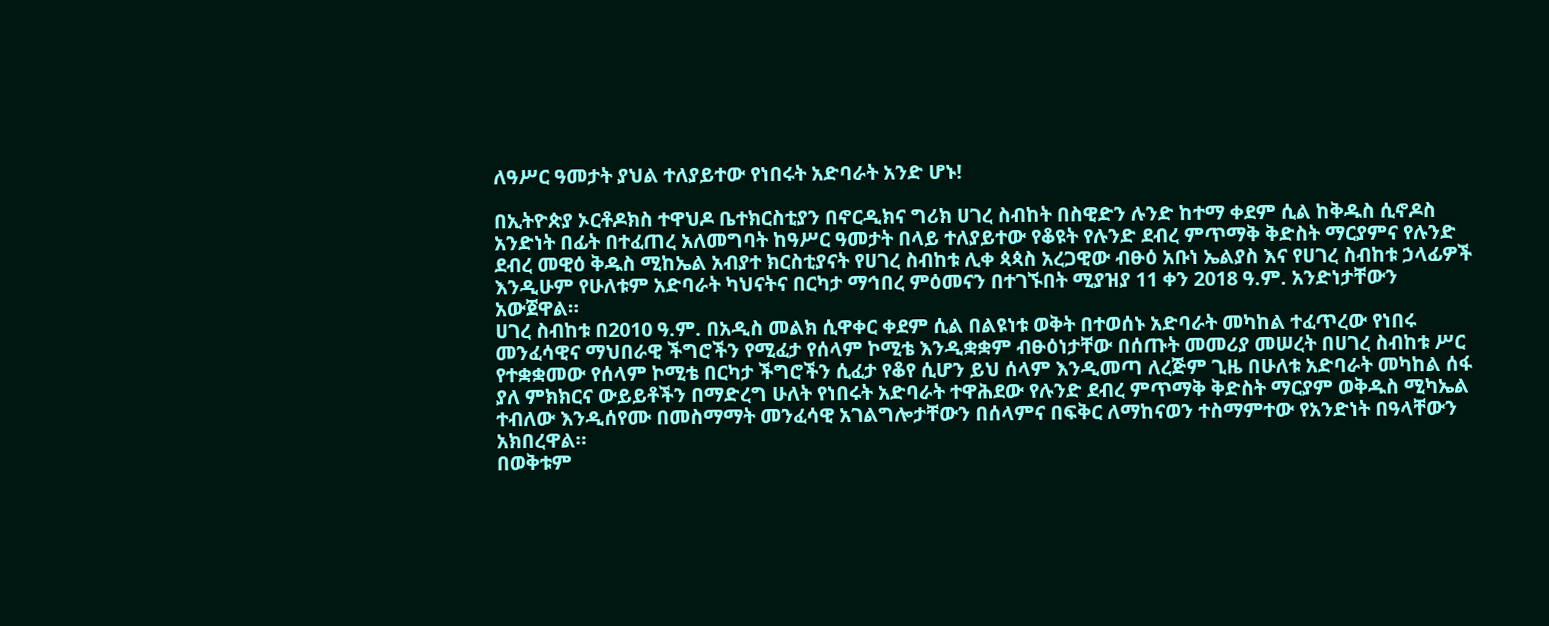ለዓሥር ዓመታት ያህል ተለያይተው የነበሩት አድባራት አንድ ሆኑ!

በኢትዮጵያ ኦርቶዶክስ ተዋህዶ ቤተክርስቲያን በኖርዲክና ግሪክ ሀገረ ስብከት በስዊድን ሉንድ ከተማ ቀደም ሲል ከቅዱስ ሲኖዶስ አንድነት በፊት በተፈጠረ አለመግባት ከዓሥር ዓመታት በላይ ተለያይተው የቆዩት የሉንድ ደብረ ምጥማቅ ቅድስት ማርያምና የሉንድ ደብረ መዊዕ ቅዱስ ሚከኤል አብያተ ክርስቲያናት የሀገረ ስብከቱ ሊቀ ጳጳስ አረጋዊው ብፁዕ አቡነ ኤልያስ እና የሀገረ ስብከቱ ኃላፊዎች እንዲሁም የሁለቱም አድባራት ካህናትና በርካታ ማኅበረ ምዕመናን በተገኙበት ሚያዝያ 11 ቀን 2018 ዓ.ም. አንድነታቸውን አውጀዋል።
ሀገረ ስብከቱ በ2010 ዓ.ም. በአዲስ መልክ ሲዋቀር ቀደም ሲል በልዩነቱ ወቅት በተወሰኑ አድባራት መካከል ተፈጥረው የነበሩ መንፈሳዊና ማህበራዊ ችግሮችን የሚፈታ የሰላም ኮሚቴ እንዲቋቋም ብፁዕነታቸው በሰጡት መመሪያ መሠረት በሀገረ ስብከቱ ሥር የተቋቋመው የሰላም ኮሚቴ በርካታ ችግሮችን ሲፈታ የቆየ ሲሆን ይህ ሰላም እንዲመጣ ለረጅም ጊዜ በሁለቱ አድባራት መካከል ሰፋ ያለ ምክክርና ውይይቶችን በማድረግ ሁለት የነበሩት አድባራት ተዋሕደው የሉንድ ደብረ ምጥማቅ ቅድስት ማርያም ወቅዱስ ሚካኤል ተብለው እንዲሰየሙ በመስማማት መንፈሳዊ አገልግሎታቸውን በሰላምና በፍቅር ለማከናወን ተስማምተው የአንድነት በዓላቸውን አክበረዋል።
በወቅቱም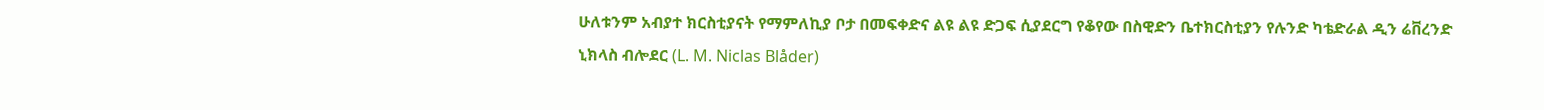ሁለቱንም አብያተ ክርስቲያናት የማምለኪያ ቦታ በመፍቀድና ልዩ ልዩ ድጋፍ ሲያደርግ የቆየው በስዊድን ቤተክርስቲያን የሉንድ ካቴድራል ዲን ሬቨረንድ ኒክላስ ብሎደር (L. M. Niclas Blåder)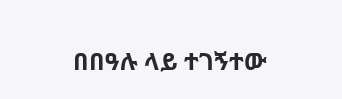በበዓሉ ላይ ተገኝተው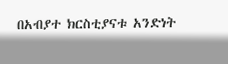በአብያተ ክርስቲያናቱ አንድነት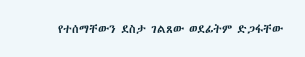የተሰማቸውን ደስታ ገልጸው ወደፊትም ድጋፋቸው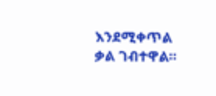እንደሚቀጥል ቃል ገብተዋል።